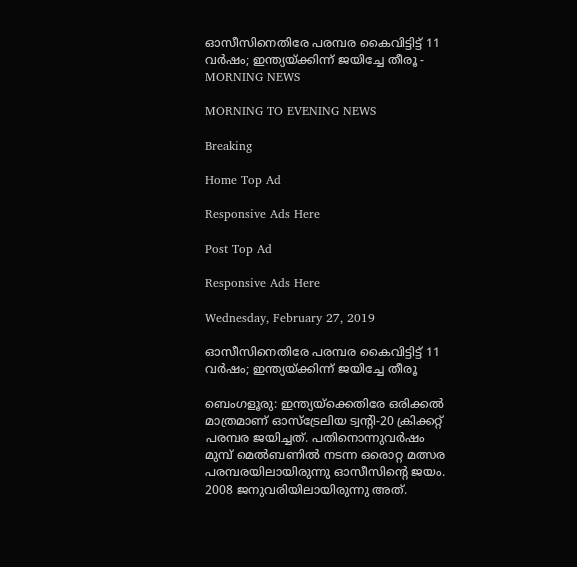ഓസീസിനെതിരേ പരമ്പര കൈവിട്ടിട്ട് 11 വര്‍ഷം; ഇന്ത്യയ്ക്കിന്ന് ജയിച്ചേ തീരൂ - MORNING NEWS

MORNING TO EVENING NEWS

Breaking

Home Top Ad

Responsive Ads Here

Post Top Ad

Responsive Ads Here

Wednesday, February 27, 2019

ഓസീസിനെതിരേ പരമ്പര കൈവിട്ടിട്ട് 11 വര്‍ഷം; ഇന്ത്യയ്ക്കിന്ന് ജയിച്ചേ തീരൂ

ബെംഗളൂരു: ഇന്ത്യയ്ക്കെതിരേ ഒരിക്കൽ മാത്രമാണ് ഓസ്ട്രേലിയ ട്വന്റി-20 ക്രിക്കറ്റ് പരമ്പര ജയിച്ചത്. പതിനൊന്നുവർഷം മുമ്പ് മെൽബണിൽ നടന്ന ഒരൊറ്റ മത്സര പരമ്പരയിലായിരുന്നു ഓസീസിന്റെ ജയം. 2008 ജനുവരിയിലായിരുന്നു അത്.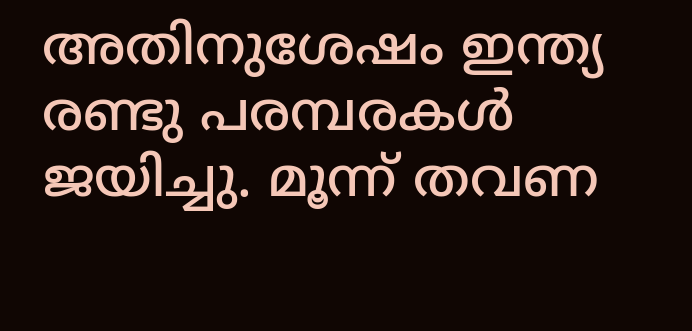അതിനുശേഷം ഇന്ത്യ രണ്ടു പരമ്പരകൾ ജയിച്ചു. മൂന്ന് തവണ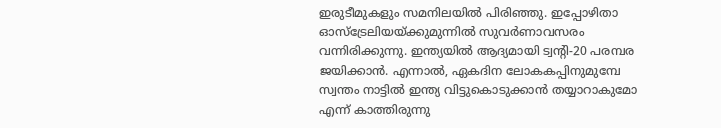ഇരുടീമുകളും സമനിലയിൽ പിരിഞ്ഞു. ഇപ്പോഴിതാ ഓസ്ട്രേലിയയ്ക്കുമുന്നിൽ സുവർണാവസരം വന്നിരിക്കുന്നു. ഇന്ത്യയിൽ ആദ്യമായി ട്വന്റി-20 പരമ്പര ജയിക്കാൻ. എന്നാൽ, ഏകദിന ലോകകപ്പിനുമുമ്പേ സ്വന്തം നാട്ടിൽ ഇന്ത്യ വിട്ടുകൊടുക്കാൻ തയ്യാറാകുമോ എന്ന് കാത്തിരുന്നു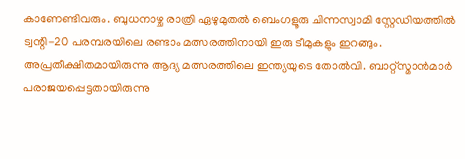കാണേണ്ടിവരും. ബുധനാഴ്ച രാത്രി ഏഴുമുതൽ ബെംഗളൂരു ചിന്നസ്വാമി സ്റ്റേഡിയത്തിൽ ട്വന്റി-20 പരമ്പരയിലെ രണ്ടാം മത്സരത്തിനായി ഇരു ടീമുകളും ഇറങ്ങും. അപ്രതീക്ഷിതമായിരുന്നു ആദ്യ മത്സരത്തിലെ ഇന്ത്യയുടെ തോൽവി. ബാറ്റ്സ്മാൻമാർ പരാജയപ്പെട്ടതായിരുന്നു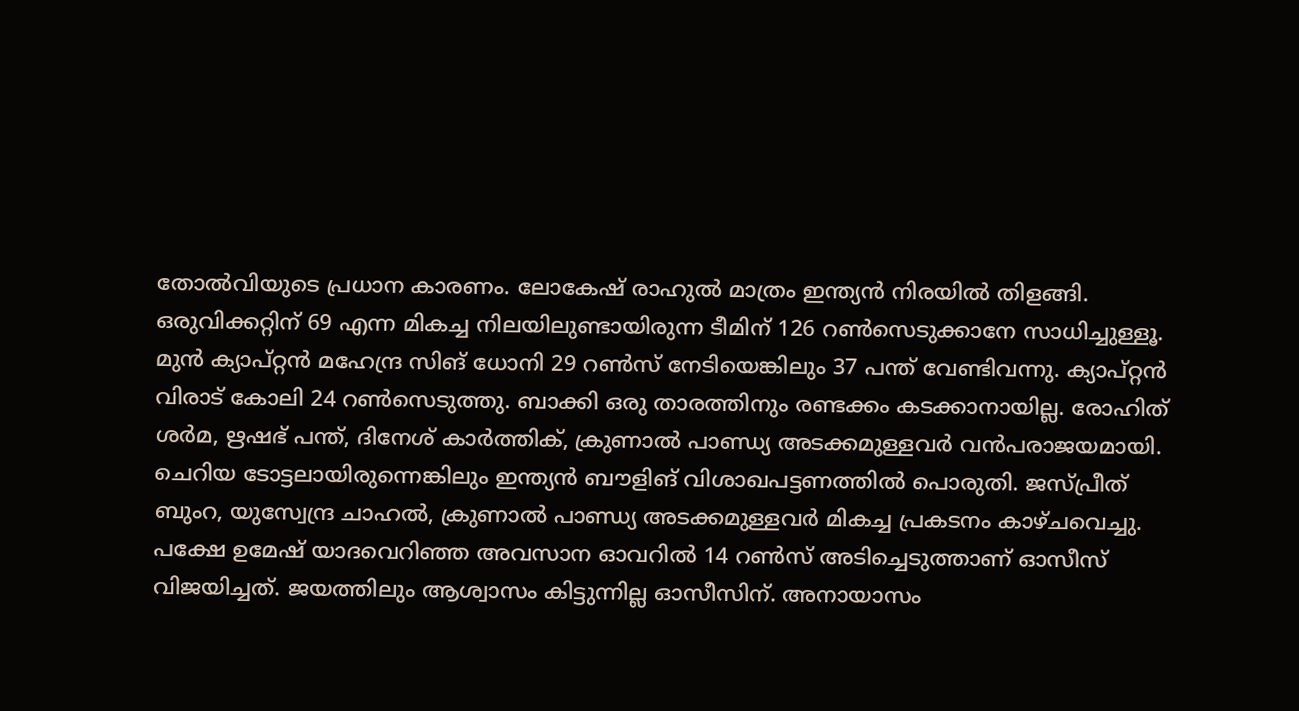തോൽവിയുടെ പ്രധാന കാരണം. ലോകേഷ് രാഹുൽ മാത്രം ഇന്ത്യൻ നിരയിൽ തിളങ്ങി. ഒരുവിക്കറ്റിന് 69 എന്ന മികച്ച നിലയിലുണ്ടായിരുന്ന ടീമിന് 126 റൺസെടുക്കാനേ സാധിച്ചുള്ളൂ. മുൻ ക്യാപ്റ്റൻ മഹേന്ദ്ര സിങ് ധോനി 29 റൺസ് നേടിയെങ്കിലും 37 പന്ത് വേണ്ടിവന്നു. ക്യാപ്റ്റൻ വിരാട് കോലി 24 റൺസെടുത്തു. ബാക്കി ഒരു താരത്തിനും രണ്ടക്കം കടക്കാനായില്ല. രോഹിത് ശർമ, ഋഷഭ് പന്ത്, ദിനേശ് കാർത്തിക്, ക്രുണാൽ പാണ്ഡ്യ അടക്കമുള്ളവർ വൻപരാജയമായി. ചെറിയ ടോട്ടലായിരുന്നെങ്കിലും ഇന്ത്യൻ ബൗളിങ് വിശാഖപട്ടണത്തിൽ പൊരുതി. ജസ്പ്രീത് ബുംറ, യുസ്വേന്ദ്ര ചാഹൽ, ക്രുണാൽ പാണ്ഡ്യ അടക്കമുള്ളവർ മികച്ച പ്രകടനം കാഴ്ചവെച്ചു. പക്ഷേ ഉമേഷ് യാദവെറിഞ്ഞ അവസാന ഓവറിൽ 14 റൺസ് അടിച്ചെടുത്താണ് ഓസീസ് വിജയിച്ചത്. ജയത്തിലും ആശ്വാസം കിട്ടുന്നില്ല ഓസീസിന്. അനായാസം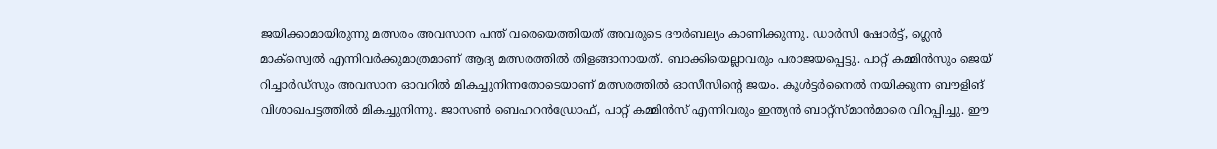ജയിക്കാമായിരുന്നു മത്സരം അവസാന പന്ത് വരെയെത്തിയത് അവരുടെ ദൗർബല്യം കാണിക്കുന്നു. ഡാർസി ഷോർട്ട്, ഗ്ലെൻ മാക്സ്വെൽ എന്നിവർക്കുമാത്രമാണ് ആദ്യ മത്സരത്തിൽ തിളങ്ങാനായത്. ബാക്കിയെല്ലാവരും പരാജയപ്പെട്ടു. പാറ്റ് കമ്മിൻസും ജെയ് റിച്ചാർഡ്സും അവസാന ഓവറിൽ മികച്ചുനിന്നതോടെയാണ് മത്സരത്തിൽ ഓസീസിന്റെ ജയം. കൂൾട്ടർനൈൽ നയിക്കുന്ന ബൗളിങ് വിശാഖപട്ടത്തിൽ മികച്ചുനിന്നു. ജാസൺ ബെഹറൻഡ്രോഫ്, പാറ്റ് കമ്മിൻസ് എന്നിവരും ഇന്ത്യൻ ബാറ്റ്സ്മാൻമാരെ വിറപ്പിച്ചു. ഈ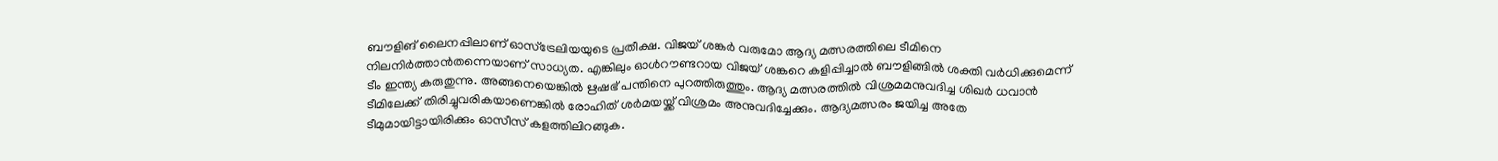ബൗളിങ് ലൈനപ്പിലാണ് ഓസ്ട്രേലിയയുടെ പ്രതീക്ഷ. വിജയ് ശങ്കർ വരുമോ ആദ്യ മത്സരത്തിലെ ടീമിനെ നിലനിർത്താൻതന്നെയാണ് സാധ്യത. എങ്കിലും ഓൾറൗണ്ടറായ വിജയ് ശങ്കറെ കളിപ്പിച്ചാൽ ബൗളിങ്ങിൽ ശക്തി വർധിക്കുമെന്ന് ടീം ഇന്ത്യ കരുതുന്നു. അങ്ങനെയെങ്കിൽ ഋഷഭ് പന്തിനെ പുറത്തിരുത്തും. ആദ്യ മത്സരത്തിൽ വിശ്രമമനുവദിച്ച ശിഖർ ധവാൻ ടീമിലേക്ക് തിരിച്ചുവരികയാണെങ്കിൽ രോഹിത് ശർമയയ്ക്ക് വിശ്രമം അനുവദിച്ചേക്കും. ആദ്യമത്സരം ജയിച്ച അതേ ടീമുമായിട്ടായിരിക്കും ഓസീസ് കളത്തിലിറങ്ങുക.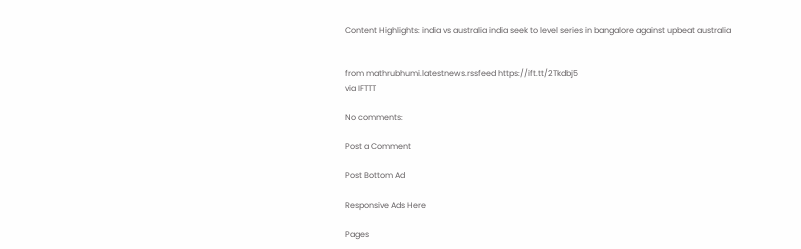Content Highlights: india vs australia india seek to level series in bangalore against upbeat australia


from mathrubhumi.latestnews.rssfeed https://ift.tt/2Tkdbj5
via IFTTT

No comments:

Post a Comment

Post Bottom Ad

Responsive Ads Here

Pages